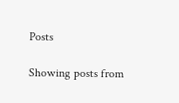Posts

Showing posts from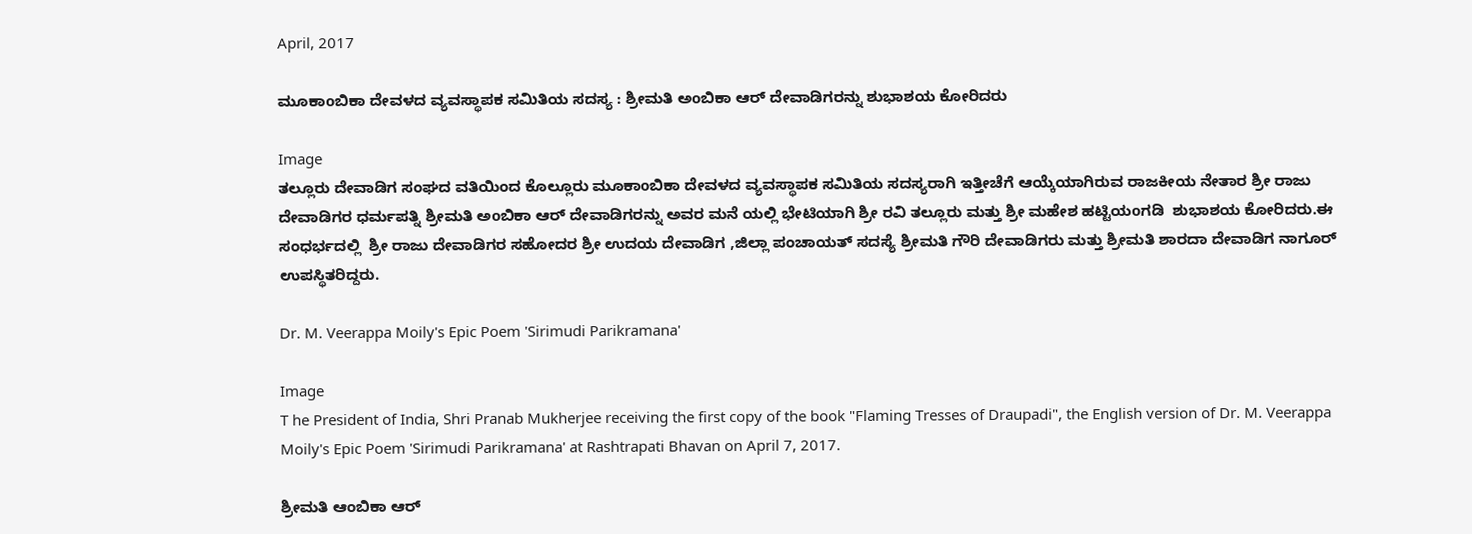April, 2017

ಮೂಕಾoಬಿಕಾ ದೇವಳದ ವ್ಯವಸ್ಥಾಪಕ ಸಮಿತಿಯ ಸದಸ್ಯ : ಶ್ರೀಮತಿ ಅoಬಿಕಾ ಆರ್ ದೇವಾಡಿಗರನ್ನು ಶುಭಾಶಯ ಕೋರಿದರು

Image
ತಲ್ಲೂರು ದೇವಾಡಿಗ ಸಂಘದ ವತಿಯಿಂದ ಕೊಲ್ಲೂರು ಮೂಕಾoಬಿಕಾ ದೇವಳದ ವ್ಯವಸ್ಥಾಪಕ ಸಮಿತಿಯ ಸದಸ್ಯರಾಗಿ ಇತ್ತೀಚೆಗೆ ಆಯ್ಕೆಯಾಗಿರುವ ರಾಜಕೀಯ ನೇತಾರ ಶ್ರೀ ರಾಜು ದೇವಾಡಿಗರ ಧರ್ಮಪತ್ನಿ ಶ್ರೀಮತಿ ಅoಬಿಕಾ ಆರ್ ದೇವಾಡಿಗರನ್ನು ಅವರ ಮನೆ ಯಲ್ಲಿ ಭೇಟಿಯಾಗಿ ಶ್ರೀ ರವಿ ತಲ್ಲೂರು ಮತ್ತು ಶ್ರೀ ಮಹೇಶ ಹಟ್ಟಿಯoಗಡಿ  ಶುಭಾಶಯ ಕೋರಿದರು.ಈ ಸಂಧರ್ಭದಲ್ಲಿ  ಶ್ರೀ ರಾಜು ದೇವಾಡಿಗರ ಸಹೋದರ ಶ್ರೀ ಉದಯ ದೇವಾಡಿಗ ,ಜಿಲ್ಲಾ ಪಂಚಾಯತ್ ಸದಸ್ಯೆ ಶ್ರೀಮತಿ ಗೌರಿ ದೇವಾಡಿಗರು ಮತ್ತು ಶ್ರೀಮತಿ ಶಾರದಾ ದೇವಾಡಿಗ ನಾಗೂರ್ ಉಪಸ್ಥಿತರಿದ್ದರು.

Dr. M. Veerappa Moily's Epic Poem 'Sirimudi Parikramana'

Image
T he President of India, Shri Pranab Mukherjee receiving the first copy of the book "Flaming Tresses of Draupadi", the English version of Dr. M. Veerappa Moily's Epic Poem 'Sirimudi Parikramana' at Rashtrapati Bhavan on April 7, 2017.

ಶ್ರೀಮತಿ ಆಂಬಿಕಾ ಆರ್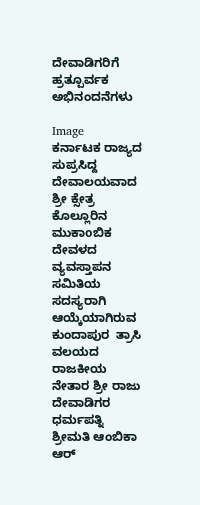ದೇವಾಡಿಗರಿಗೆ ಹ್ರತ್ಪೂರ್ವಕ ಅಭಿನಂದನೆಗಳು

Image
ಕರ್ನಾಟಕ ರಾಜ್ಯದ ಸುಪ್ರಸಿದ್ದ ದೇವಾಲಯವಾದ ಶ್ರೀ ಕ್ಸೇತ್ರ ಕೊಲ್ಲೂರಿನ ಮುಕಾoಬಿಕ ದೇವಳದ ವ್ಯವಸ್ತಾಪನ ಸಮಿತಿಯ ಸದಸ್ಯರಾಗಿ ಆಯ್ಕೆಯಾಗಿರುವ ಕುಂದಾಪುರ  ತ್ರಾಸಿ ವಲಯದ ರಾಜಕೀಯ ನೇತಾರ ಶ್ರೀ ರಾಜು ದೇವಾಡಿಗರ ಧರ್ಮಪತ್ನಿ ಶ್ರೀಮತಿ ಆಂಬಿಕಾ ಆರ್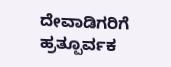ದೇವಾಡಿಗರಿಗೆ ಹ್ರತ್ಪೂರ್ವಕ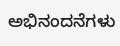ಅಭಿನಂದನೆಗಳು